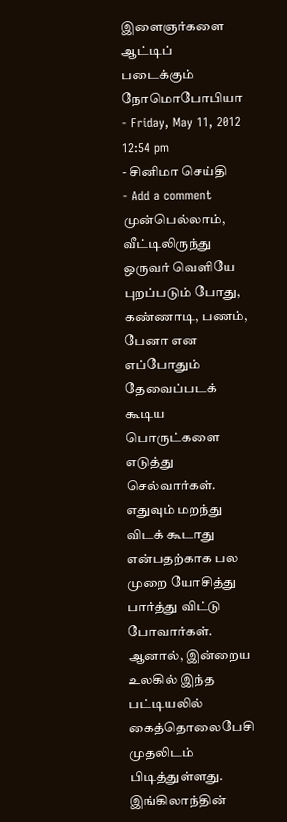இளைஞர்களை ஆட்டிப் படைக்கும் நோமொபோபியா
- Friday, May 11, 2012 12:54 pm
- சினிமா செய்தி
- Add a comment
முன்பெல்லாம், வீட்டிலிருந்து ஒருவர் வெளியே புறப்படும் போது, கண்ணாடி, பணம், பேனா என எப்போதும் தேவைப்படக் கூடிய பொருட்களை எடுத்து செல்வார்கள். எதுவும் மறந்து விடக் கூடாது என்பதற்காக பல முறை யோசித்து பார்த்து விட்டு போவார்கள். ஆனால், இன்றைய உலகில் இந்த பட்டியலில் கைத்தொலைபேசி முதலிடம் பிடித்துள்ளது.
இங்கிலாந்தின்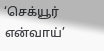‘செக்யூர் என்வாய்’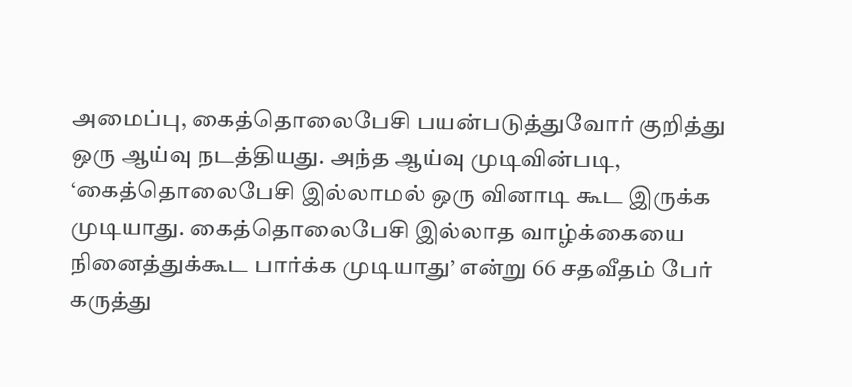அமைப்பு, கைத்தொலைபேசி பயன்படுத்துவோர் குறித்து ஒரு ஆய்வு நடத்தியது. அந்த ஆய்வு முடிவின்படி, ‘கைத்தொலைபேசி இல்லாமல் ஒரு வினாடி கூட இருக்க முடியாது. கைத்தொலைபேசி இல்லாத வாழ்க்கையை நினைத்துக்கூட பார்க்க முடியாது’ என்று 66 சதவீதம் பேர் கருத்து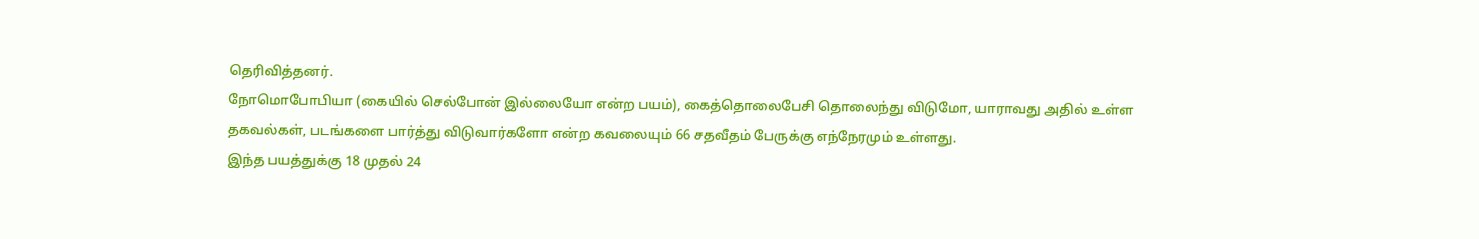தெரிவித்தனர்.
நோமொபோபியா (கையில் செல்போன் இல்லையோ என்ற பயம்), கைத்தொலைபேசி தொலைந்து விடுமோ, யாராவது அதில் உள்ள தகவல்கள், படங்களை பார்த்து விடுவார்களோ என்ற கவலையும் 66 சதவீதம் பேருக்கு எந்நேரமும் உள்ளது.
இந்த பயத்துக்கு 18 முதல் 24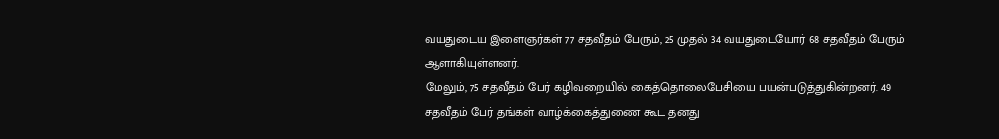வயதுடைய இளைஞர்கள் 77 சதவீதம் பேரும், 25 முதல் 34 வயதுடையோர் 68 சதவீதம் பேரும் ஆளாகியுள்ளனர்.
மேலும், 75 சதவீதம் பேர் கழிவறையில் கைத்தொலைபேசியை பயன்படுத்துகின்றனர். 49 சதவீதம் பேர் தங்கள் வாழ்க்கைத்துணை கூட தனது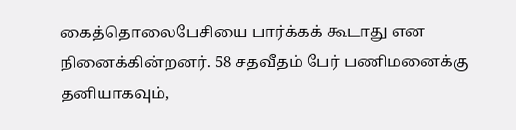கைத்தொலைபேசியை பார்க்கக் கூடாது என நினைக்கின்றனர். 58 சதவீதம் பேர் பணிமனைக்கு தனியாகவும்,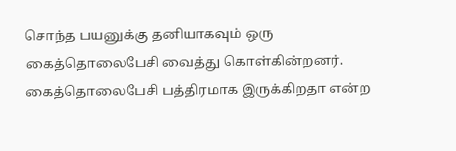சொந்த பயனுக்கு தனியாகவும் ஒரு கைத்தொலைபேசி வைத்து கொள்கின்றனர். கைத்தொலைபேசி பத்திரமாக இருக்கிறதா என்ற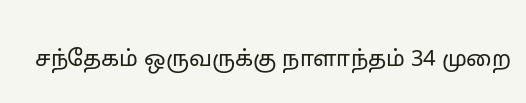சந்தேகம் ஒருவருக்கு நாளாந்தம் 34 முறை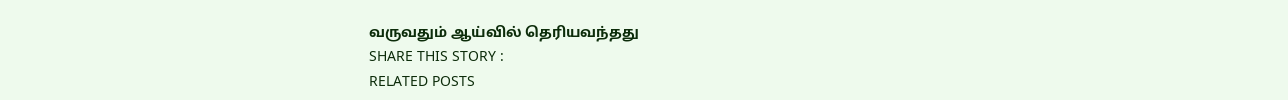வருவதும் ஆய்வில் தெரியவந்தது
SHARE THIS STORY :
RELATED POSTS